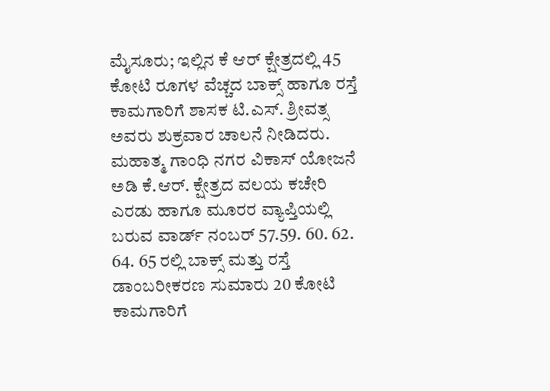ಮೈಸೂರು; ಇಲ್ಲಿನ ಕೆ ಆರ್ ಕ್ಷೇತ್ರದಲ್ಲಿ 45 ಕೋಟಿ ರೂಗಳ ವೆಚ್ಚದ ಬಾಕ್ಸ್ ಹಾಗೂ ರಸ್ತೆ ಕಾಮಗಾರಿಗೆ ಶಾಸಕ ಟಿ.ಎಸ್. ಶ್ರೀವತ್ಸ ಅವರು ಶುಕ್ರವಾರ ಚಾಲನೆ ನೀಡಿದರು.
ಮಹಾತ್ಮ ಗಾಂಧಿ ನಗರ ವಿಕಾಸ್ ಯೋಜನೆ ಅಡಿ ಕೆ.ಆರ್. ಕ್ಷೇತ್ರದ ವಲಯ ಕಚೇರಿ ಎರಡು ಹಾಗೂ ಮೂರರ ವ್ಯಾಪ್ತಿಯಲ್ಲಿ ಬರುವ ವಾರ್ಡ್ ನಂಬರ್ 57.59. 60. 62. 64. 65 ರಲ್ಲಿ ಬಾಕ್ಸ್ ಮತ್ತು ರಸ್ತೆ ಡಾಂಬರೀಕರಣ ಸುಮಾರು 20 ಕೋಟಿ ಕಾಮಗಾರಿಗೆ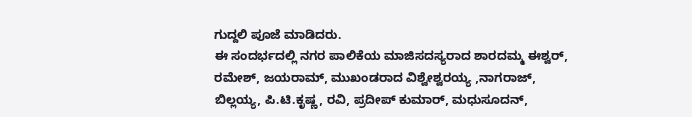ಗುದ್ದಲಿ ಪೂಜೆ ಮಾಡಿದರು.
ಈ ಸಂದರ್ಭದಲ್ಲಿ ನಗರ ಪಾಲಿಕೆಯ ಮಾಜಿಸದಸ್ಯರಾದ ಶಾರದಮ್ಮ ಈಶ್ವರ್, ರಮೇಶ್, ಜಯರಾಮ್, ಮುಖಂಡರಾದ ವಿಶ್ವೇಶ್ವರಯ್ಯ ,ನಾಗರಾಜ್, ಬಿಲ್ಲಯ್ಯ, ಪಿ.ಟಿ.ಕೃಷ್ಣ, ರವಿ, ಪ್ರದೀಪ್ ಕುಮಾರ್, ಮಧುಸೂದನ್,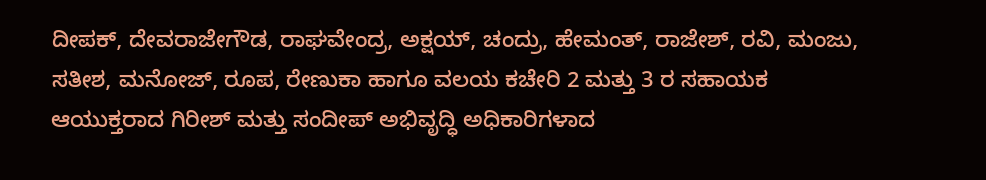ದೀಪಕ್, ದೇವರಾಜೇಗೌಡ, ರಾಘವೇಂದ್ರ, ಅಕ್ಷಯ್, ಚಂದ್ರು, ಹೇಮಂತ್, ರಾಜೇಶ್, ರವಿ, ಮಂಜು, ಸತೀಶ, ಮನೋಜ್, ರೂಪ, ರೇಣುಕಾ ಹಾಗೂ ವಲಯ ಕಚೇರಿ 2 ಮತ್ತು 3 ರ ಸಹಾಯಕ ಆಯುಕ್ತರಾದ ಗಿರೀಶ್ ಮತ್ತು ಸಂದೀಪ್ ಅಭಿವೃದ್ಧಿ ಅಧಿಕಾರಿಗಳಾದ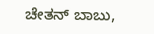ಚೇತನ್ ಬಾಬು,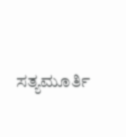ಸತ್ಯಮೂರ್ತಿ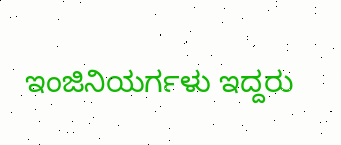ಇಂಜಿನಿಯರ್ಗಳು ಇದ್ದರು